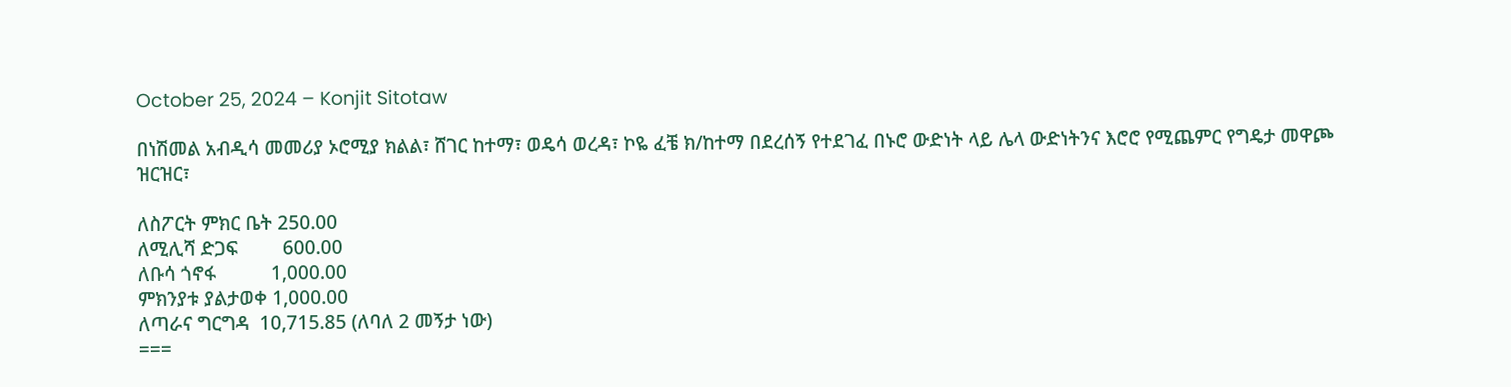October 25, 2024 – Konjit Sitotaw

በነሽመል አብዲሳ መመሪያ ኦሮሚያ ክልል፣ ሸገር ከተማ፣ ወዴሳ ወረዳ፣ ኮዬ ፈቼ ክ/ከተማ በደረሰኝ የተደገፈ በኑሮ ውድነት ላይ ሌላ ውድነትንና እሮሮ የሚጨምር የግዴታ መዋጮ ዝርዝር፣

ለስፖርት ምክር ቤት 250.00
ለሚሊሻ ድጋፍ         600.00
ለቡሳ ጎኖፋ           1,000.00
ምክንያቱ ያልታወቀ 1,000.00
ለጣራና ግርግዳ  10,715.85 (ለባለ 2 መኝታ ነው)
===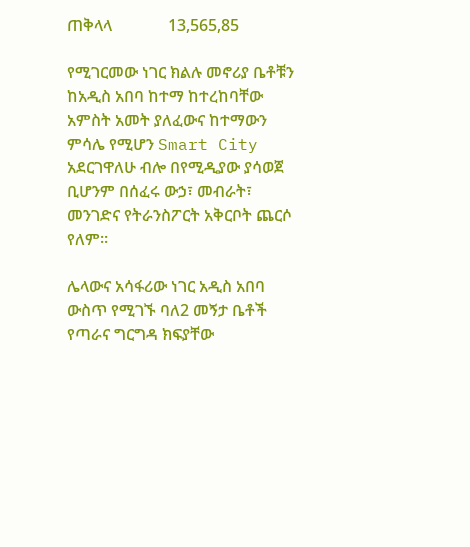ጠቅላላ              13,565,85

የሚገርመው ነገር ክልሉ መኖሪያ ቤቶቹን ከአዲስ አበባ ከተማ ከተረከባቸው አምስት አመት ያለፈውና ከተማውን ምሳሌ የሚሆን Smart City አደርገዋለሁ ብሎ በየሚዲያው ያሳወጀ  ቢሆንም በሰፈሩ ውኃ፣ መብራት፣ መንገድና የትራንስፖርት አቅርቦት ጨርሶ የለም።

ሌላውና አሳፋሪው ነገር አዲስ አበባ ውስጥ የሚገኙ ባለ2 መኝታ ቤቶች የጣራና ግርግዳ ክፍያቸው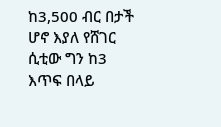ከ3,500 ብር በታች ሆኖ እያለ የሸገር ሲቲው ግን ከ3 እጥፍ በላይ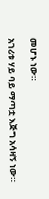መሆኑ ነው።

አገሪቱ ሃይ ባይ ማጣቷ እጅግ አሳዛኝ ነው።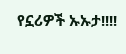የኗሪዎች ኡኡታ!!!!